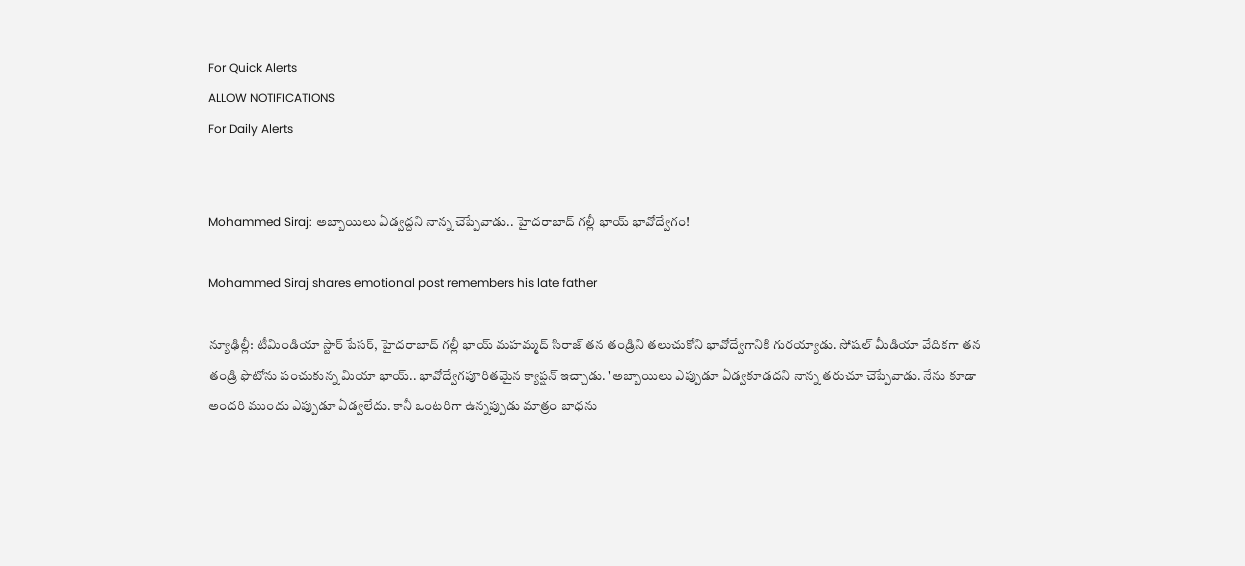For Quick Alerts
ALLOW NOTIFICATIONS
For Daily Alerts


Mohammed Siraj: అబ్బాయిలు ఏడ్వద్దని నాన్న చెప్పేవాడు.. హైదరాబాద్ గల్లీ భాయ్ భావోద్వేగం!

Mohammed Siraj shares emotional post remembers his late father

న్యూఢిల్లీ: టీమిండియా స్టార్ పేసర్, హైదరాబాద్ గల్లీ భాయ్ మహమ్మద్ సిరాజ్ తన తండ్రిని తలుచుకోని భావోద్వేగానికి గురయ్యాడు. సోషల్ మీడియా వేదికగా తన తండ్రి ఫొటోను పంచుకున్న మియా భాయ్.. భావోద్వేగపూరితమైన క్యాప్షన్ ఇచ్చాడు. 'అబ్బాయిలు ఎప్పుడూ ఏడ్వకూడదని నాన్న తరుచూ చెప్పేవాడు. నేను కూడా అందరి ముందు ఎప్పుడూ ఏడ్వలేదు. కానీ ఒంటరిగా ఉన్నప్పుడు మాత్రం బాధను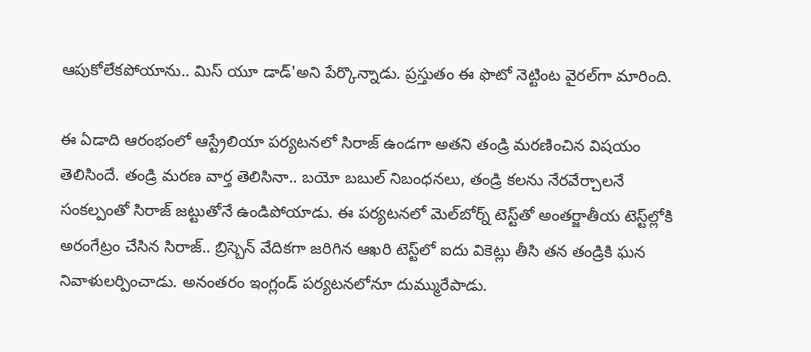ఆపుకోలేకపోయాను.. మిస్ యూ డాడ్'అని పేర్కొన్నాడు. ప్రస్తుతం ఈ ఫొటో నెట్టింట వైరల్‌గా మారింది.

ఈ ఏడాది ఆరంభంలో ఆస్ట్రేలియా పర్యటనలో సిరాజ్ ఉండగా అతని తండ్రి మరణించిన విషయం తెలిసిందే. తండ్రి మరణ వార్త తెలిసినా.. బయో బబుల్ నిబంధనలు, తండ్రి కలను నేరవేర్చాలనే సంకల్పంతో సిరాజ్‌ జట్టుతోనే ఉండిపోయాడు. ఈ పర్యటనలో మెల్‌బోర్న్ టెస్ట్‌తో అంతర్జాతీయ టెస్ట్‌ల్లోకి అరంగేట్రం చేసిన సిరాజ్.. బ్రిస్బెన్ వేదికగా జరిగిన ఆఖరి టెస్ట్‌లో ఐదు వికెట్లు తీసి తన తండ్రికి ఘన నివాళులర్పించాడు. అనంతరం ఇంగ్లండ్ పర్యటనలోనూ దుమ్మురేపాడు.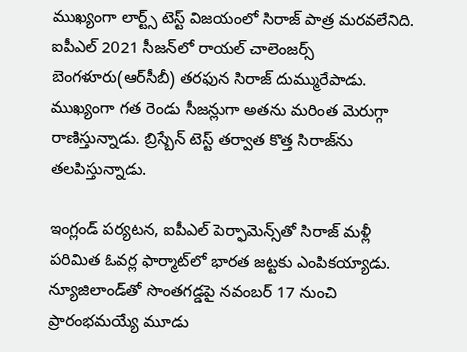ముఖ్యంగా లార్ట్స్ టెస్ట్ విజయంలో సిరాజ్ పాత్ర మరవలేనిది. ఐపీఎల్ 2021 సీజన్‌లో రాయల్ చాలెంజర్స్ బెంగళూరు(ఆర్‌సీబీ) తరఫున సిరాజ్ దుమ్మురేపాడు. ముఖ్యంగా గత రెండు సీజన్లుగా అతను మరింత మెరుగ్గా రాణిస్తున్నాడు. బ్రిస్బేన్ టెస్ట్ తర్వాత కొత్త సిరాజ్‌ను తలపిస్తున్నాడు.

ఇంగ్లండ్ పర్యటన, ఐపీఎల్ పెర్ఫామెన్స్‌తో సిరాజ్ మళ్లీ పరిమిత ఓవర్ల ఫార్మాట్‌లో భారత జట్టకు ఎంపికయ్యాడు. న్యూజిలాండ్‌తో సొంతగడ్డపై నవంబర్ 17 నుంచి ప్రారంభమయ్యే మూడు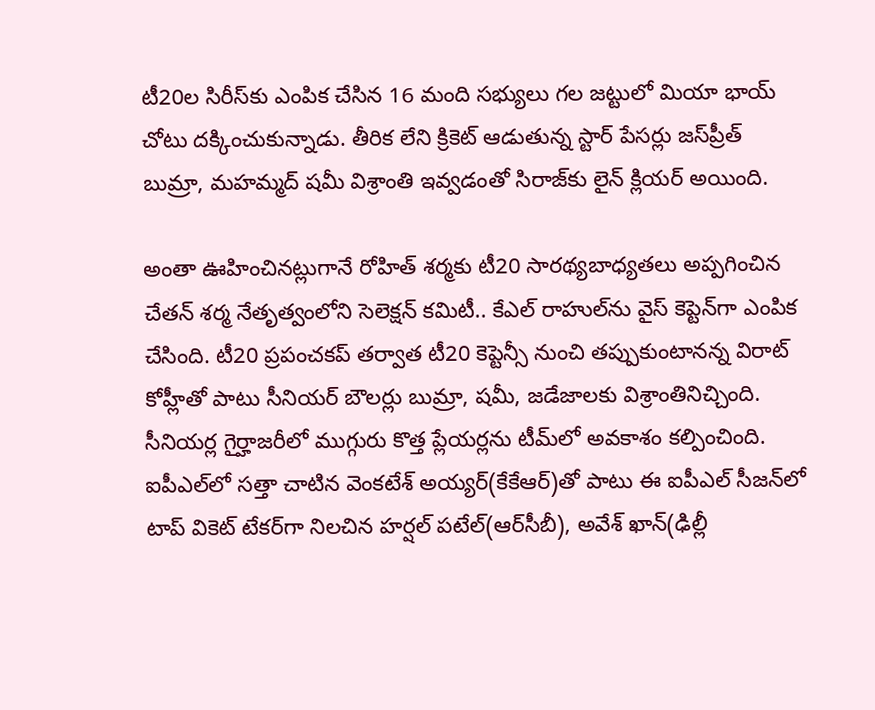టీ20ల సిరీస్‌కు ఎంపిక చేసిన 16 మంది సభ్యులు గల జట్టులో మియా భాయ్ చోటు దక్కించుకున్నాడు. తీరిక లేని క్రికెట్ ఆడుతున్న స్టార్ పేసర్లు జస్‌ప్రీత్ బుమ్రా, మహమ్మద్ షమీ విశ్రాంతి ఇవ్వడంతో సిరాజ్‌కు లైన్ క్లియర్ అయింది.

అంతా ఊహించినట్లుగానే రోహిత్ శర్మకు టీ20 సారథ్యబాధ్యతలు అప్పగించిన చేతన్ శర్మ నేతృత్వంలోని సెలెక్షన్ కమిటీ.. కేఎల్ రాహుల్‌ను వైస్ కెప్టెన్‌గా ఎంపిక చేసింది. టీ20 ప్రపంచకప్ తర్వాత టీ20 కెప్టెన్సీ నుంచి తప్పుకుంటానన్న విరాట్ కోహ్లీతో పాటు సీనియర్ బౌలర్లు బుమ్రా, షమీ, జడేజాలకు విశ్రాంతినిచ్చింది. సీనియర్ల గైర్హాజరీలో ముగ్గురు కొత్త ప్లేయర్లను టీ‌మ్‌లో అవకాశం కల్పించింది. ఐపీఎల్‌లో సత్తా చాటిన వెంకటేశ్ అయ్యర్(కేకేఆర్)తో పాటు ఈ ఐపీఎల్ సీజన్‌లో టాప్ వికెట్ టేకర్‌గా నిలచిన హర్షల్ పటేల్(ఆర్‌సీబీ), అవేశ్ ఖాన్(ఢిల్లీ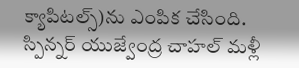క్యాపిటల్స్)ను ఎంపిక చేసింది. స్పిన్నర్ యుజ్వేంద్ర చాహల్ మళ్లీ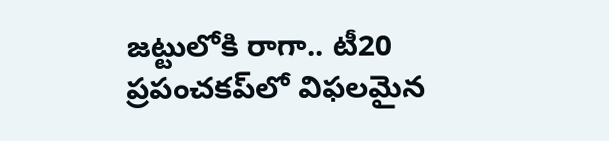జట్టులోకి రాగా.. టీ20 ప్రపంచకప్‌లో విఫలమైన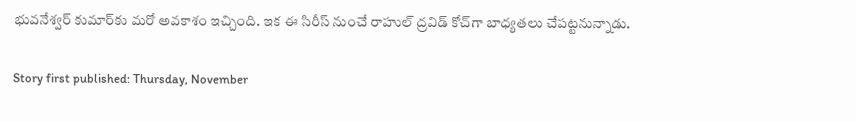భువనేశ్వర్ కుమార్‌కు మరో అవకాశం ఇచ్చింది. ఇక ఈ సిరీస్ నుంచే రాహుల్ ద్రవిడ్ కోచ్‌గా బాధ్యతలు చేపట్టనున్నాడు.

Story first published: Thursday, November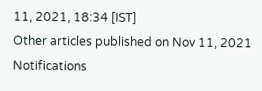11, 2021, 18:34 [IST]
Other articles published on Nov 11, 2021
Notifications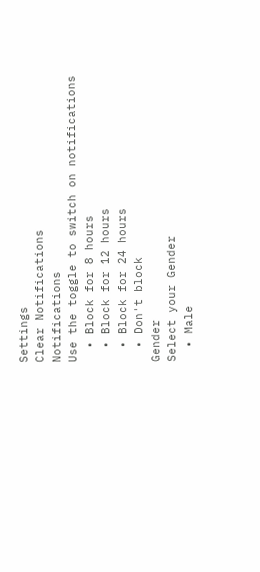Settings
Clear Notifications
Notifications
Use the toggle to switch on notifications
  • Block for 8 hours
  • Block for 12 hours
  • Block for 24 hours
  • Don't block
Gender
Select your Gender
  • Male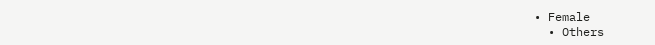• Female
  • Others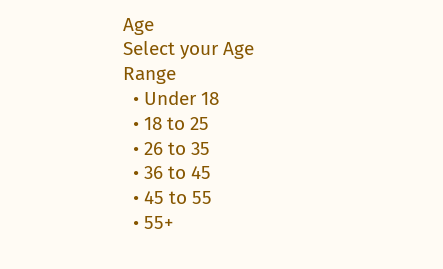Age
Select your Age Range
  • Under 18
  • 18 to 25
  • 26 to 35
  • 36 to 45
  • 45 to 55
  • 55+